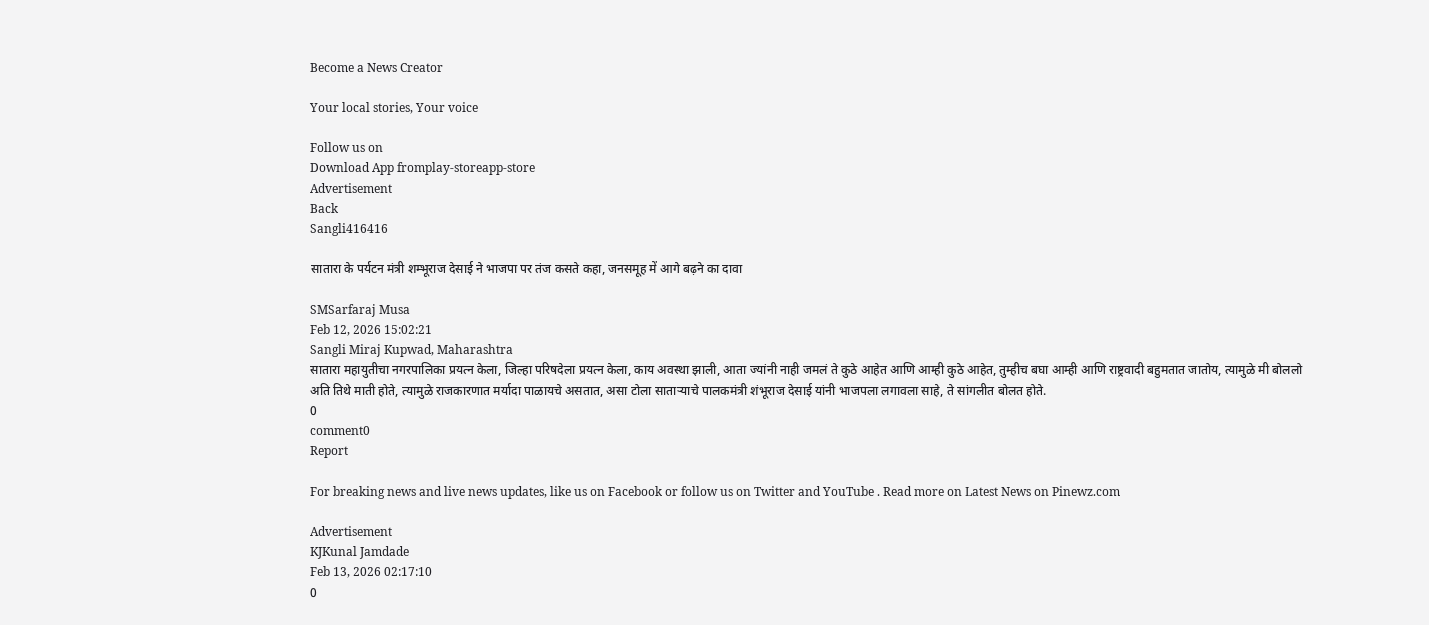Become a News Creator

Your local stories, Your voice

Follow us on
Download App fromplay-storeapp-store
Advertisement
Back
Sangli416416

सातारा के पर्यटन मंत्री शम्भूराज देसाई ने भाजपा पर तंज कसते कहा, जनसमूह में आगे बढ़ने का दावा

SMSarfaraj Musa
Feb 12, 2026 15:02:21
Sangli Miraj Kupwad, Maharashtra
सातारा महायुतीचा नगरपालिका प्रयत्न केला, जिल्हा परिषदेला प्रयत्न केला, काय अवस्था झाली, आता ज्यांनी नाही जमलं ते कुठे आहेत आणि आम्ही कुठे आहेत, तुम्हीच बघा आम्ही आणि राष्ट्रवादी बहुमतात जातोय, त्यामुळे मी बोललो अति तिथे माती होते, त्यामुळे राजकारणात मर्यादा पाळायचे असतात, असा टोला साताऱ्याचे पालकमंत्री शंभूराज देसाई यांनी भाजपला लगावला साहे, ते सांगलीत बोलत होते.
0
comment0
Report

For breaking news and live news updates, like us on Facebook or follow us on Twitter and YouTube . Read more on Latest News on Pinewz.com

Advertisement
KJKunal Jamdade
Feb 13, 2026 02:17:10
0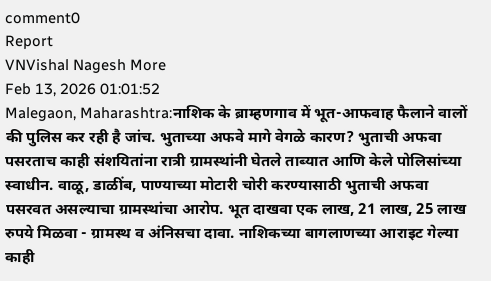comment0
Report
VNVishal Nagesh More
Feb 13, 2026 01:01:52
Malegaon, Maharashtra:नाशिक के ब्राम्हणगाव में भूत-आफवाह फैलाने वालों की पुलिस कर रही है जांच. भुताच्या अफवे मागे वेगळे कारण? भुताची अफवा पसरताच काही संशयितांना रात्री ग्रामस्थांनी घेतले ताब्यात आणि केले पोलिसांच्या स्वाधीन. वाळू, डाळींब, पाण्याच्या मोटारी चोरी करण्यासाठी भुताची अफवा पसरवत असल्याचा ग्रामस्थांचा आरोप. भूत दाखवा एक लाख, 21 लाख, 25 लाख रुपये मिळवा - ग्रामस्थ व अंनिसचा दावा. नाशिकच्या बागलाणच्या आराइट गेल्या काही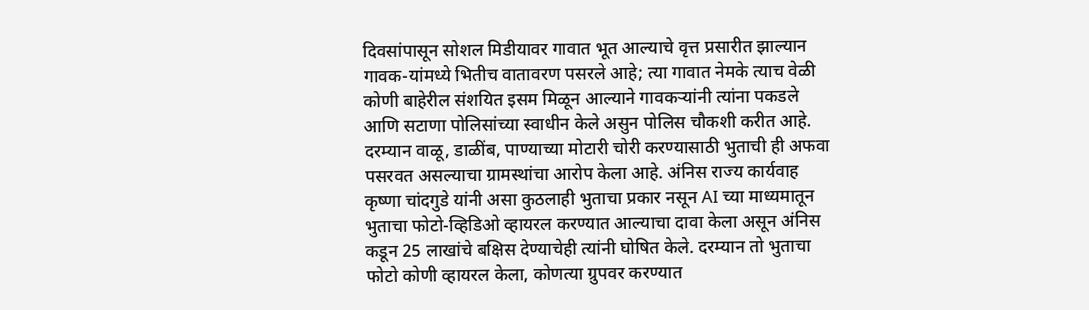दिवसांपासून सोशल मिडीयावर गावात भूत आल्याचे वृत्त प्रसारीत झाल्यान गावक-यांमध्ये भितीच वातावरण पसरले आहे; त्या गावात नेमके त्याच वेळी कोणी बाहेरील संशयित इसम मिळून आल्याने गावकऱ्यांनी त्यांना पकडले आणि सटाणा पोलिसांच्या स्वाधीन केले असुन पोलिस चौकशी करीत आहे. दरम्यान वाळू, डाळींब, पाण्याच्या मोटारी चोरी करण्यासाठी भुताची ही अफवा पसरवत असल्याचा ग्रामस्थांचा आरोप केला आहे. अंनिस राज्य कार्यवाह कृष्णा चांदगुडे यांनी असा कुठलाही भुताचा प्रकार नसून AI च्या माध्यमातून भुताचा फोटो-व्हिडिओ व्हायरल करण्यात आल्याचा दावा केला असून अंनिस कडून 25 लाखांचे बक्षिस देण्याचेही त्यांनी घोषित केले. दरम्यान तो भुताचा फोटो कोणी व्हायरल केला, कोणत्या ग्रुपवर करण्यात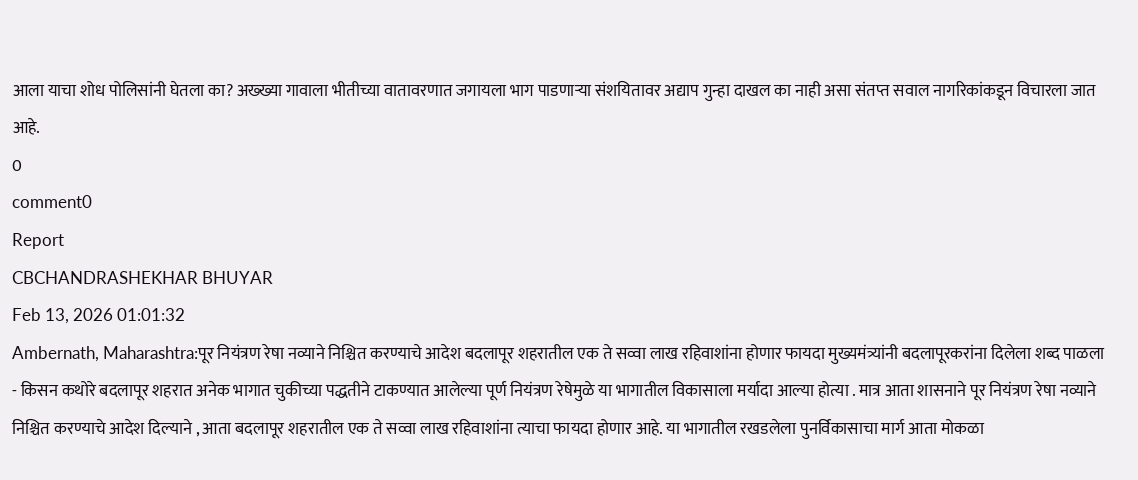आला याचा शोध पोलिसांनी घेतला का? अख्ख्या गावाला भीतीच्या वातावरणात जगायला भाग पाडणाऱ्या संशयितावर अद्याप गुन्हा दाखल का नाही असा संतप्त सवाल नागरिकांकडून विचारला जात आहे.
0
comment0
Report
CBCHANDRASHEKHAR BHUYAR
Feb 13, 2026 01:01:32
Ambernath, Maharashtra:पूर नियंत्रण रेषा नव्याने निश्चित करण्याचे आदेश बदलापूर शहरातील एक ते सव्वा लाख रहिवाशांना होणार फायदा मुख्यमंत्र्यांनी बदलापूरकरांना दिलेला शब्द पाळला - किसन कथोरे बदलापूर शहरात अनेक भागात चुकीच्या पद्धतीने टाकण्यात आलेल्या पूर्ण नियंत्रण रेषेमुळे या भागातील विकासाला मर्यादा आल्या होत्या . मात्र आता शासनाने पूर नियंत्रण रेषा नव्याने निश्चित करण्याचे आदेश दिल्याने , आता बदलापूर शहरातील एक ते सव्वा लाख रहिवाशांना त्याचा फायदा होणार आहे. या भागातील रखडलेला पुनर्विकासाचा मार्ग आता मोकळा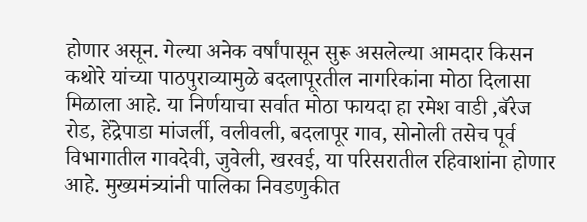होणार असून. गेल्या अनेक वर्षांपासून सुरू असलेल्या आमदार किसन कथोरे यांच्या पाठपुराव्यामुळे बदलापूरतील नागरिकांना मोठा दिलासा मिळाला आहे. या निर्णयाचा सर्वात मोठा फायदा हा रमेश वाडी ,बॅरेज रोड, हेंद्रेपाडा मांजर्ली, वलीवली, बदलापूर गाव, सोनोली तसेच पूर्व विभागातील गावदेवी, जुवेली, खरवई, या परिसरातील रहिवाशांना होणार आहे. मुख्यमंत्र्यांनी पालिका निवडणुकीत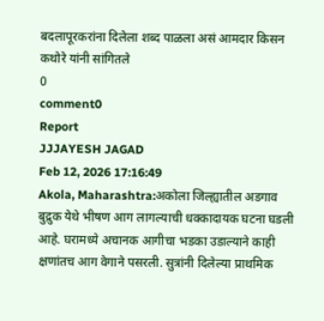बदलापूरकरांना दिलेला शब्द पाळला असं आमदार किसन कथोरे यांनी सांगितले
0
comment0
Report
JJJAYESH JAGAD
Feb 12, 2026 17:16:49
Akola, Maharashtra:अकोला जिल्ह्यातील अडगाव बुद्रुक येथे भीषण आग लागल्याची धक्कादायक घटना घडली आहे. घरामध्ये अचानक आगीचा भडका उडाल्याने काही क्षणांतच आग वेगाने पसरली. सुत्रांनी दिलेल्या प्राथमिक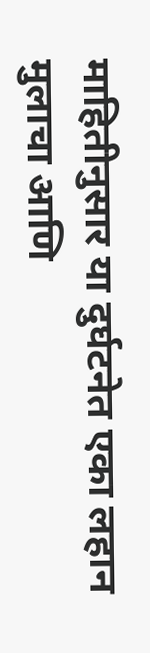माहितीनुसार या दुर्घटनेत एका लहान मुलाचा आणि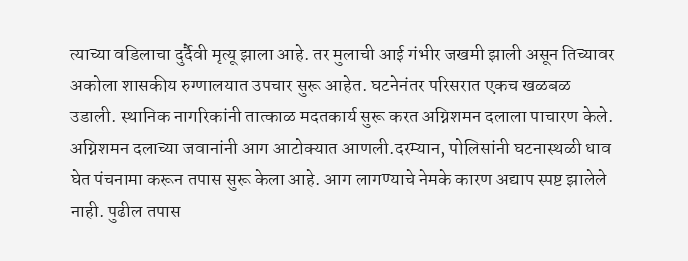त्याच्या वडिलाचा दुर्दैवी मृत्यू झाला आहे. तर मुलाची आई गंभीर जखमी झाली असून तिच्यावर अकोला शासकीय रुग्णालयात उपचार सुरू आहेत. घटनेनंतर परिसरात एकच खळबळ उडाली. स्थानिक नागरिकांनी तात्काळ मदतकार्य सुरू करत अग्निशमन दलाला पाचारण केले. अग्निशमन दलाच्या जवानांनी आग आटोक्यात आणली.दरम्यान, पोलिसांनी घटनास्थळी धाव घेत पंचनामा करून तपास सुरू केला आहे. आग लागण्याचे नेमके कारण अद्याप स्पष्ट झालेले नाही. पुढील तपास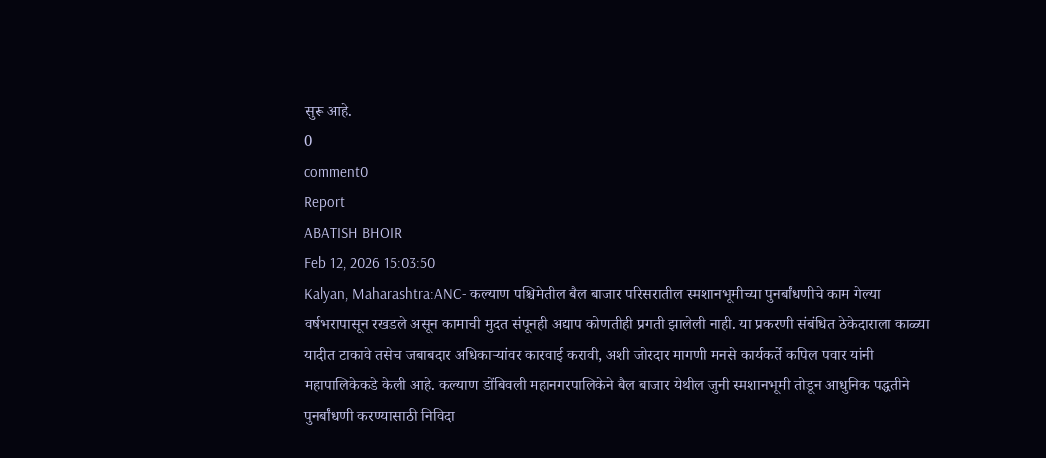सुरू आहे.
0
comment0
Report
ABATISH BHOIR
Feb 12, 2026 15:03:50
Kalyan, Maharashtra:ANC- कल्याण पश्चिमेतील बैल बाजार परिसरातील स्मशानभूमीच्या पुनर्बांधणीचे काम गेल्या वर्षभरापासून रखडले असून कामाची मुदत संपूनही अद्याप कोणतीही प्रगती झालेली नाही. या प्रकरणी संबंधित ठेकेदाराला काळ्या यादीत टाकावे तसेच जबाबदार अधिकाऱ्यांवर कारवाई करावी, अशी जोरदार मागणी मनसे कार्यकर्ते कपिल पवार यांनी महापालिकेकडे केली आहे. कल्याण डोंबिवली महानगरपालिकेने बैल बाजार येथील जुनी स्मशानभूमी तोडून आधुनिक पद्धतीने पुनर्बांधणी करण्यासाठी निविदा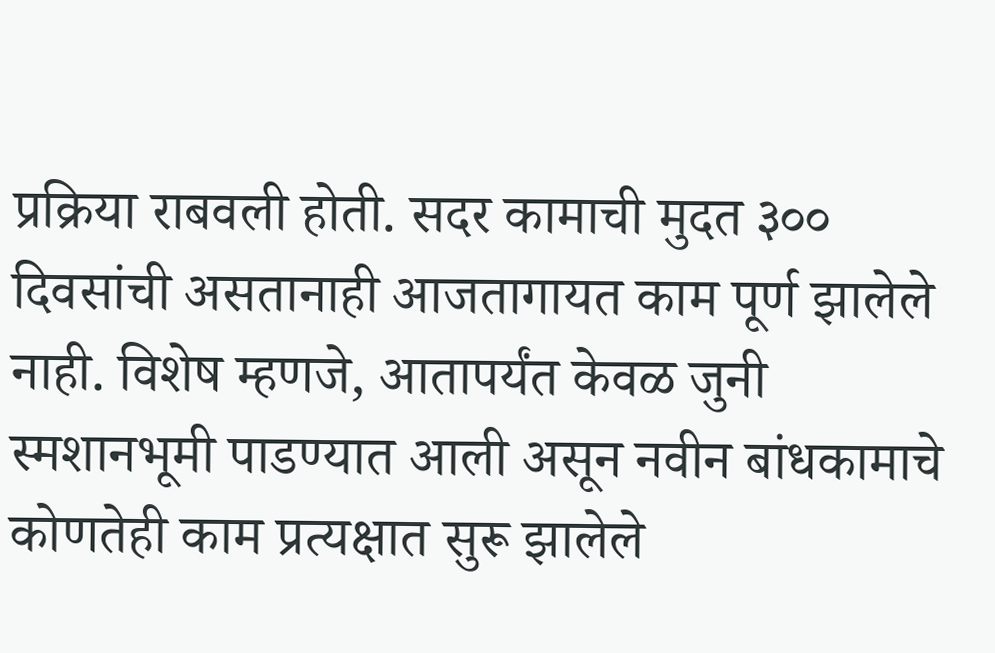प्रक्रिया राबवली होती. सदर कामाची मुदत ३०० दिवसांची असतानाही आजतागायत काम पूर्ण झालेले नाही. विशेष म्हणजे, आतापर्यंत केवळ जुनी स्मशानभूमी पाडण्यात आली असून नवीन बांधकामाचे कोणतेही काम प्रत्यक्षात सुरू झालेले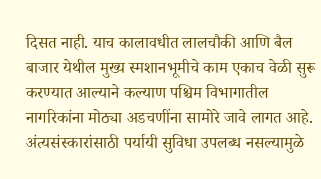दिसत नाही. याच कालावधीत लालचौकी आणि बैल बाजार येथील मुख्य स्मशानभूमीचे काम एकाच वेळी सुरू करण्यात आल्याने कल्याण पश्चिम विभागातील नागरिकांना मोठ्या अडचणींना सामोरे जावे लागत आहे. अंत्यसंस्कारांसाठी पर्यायी सुविधा उपलब्ध नसल्यामुळे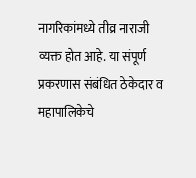नागरिकांमध्ये तीव्र नाराजी व्यक्त होत आहे. या संपूर्ण प्रकरणास संबंधित ठेकेदार व महापालिकेचे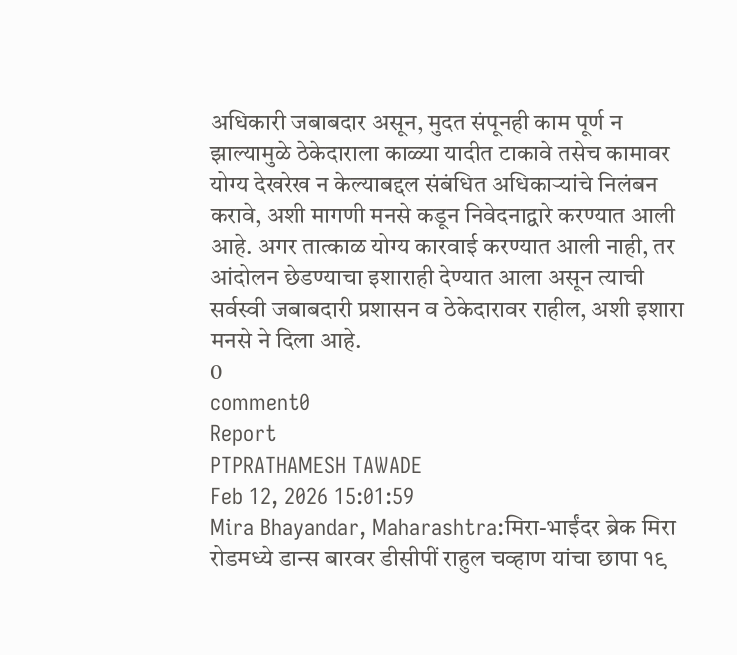अधिकारी जबाबदार असून, मुदत संपूनही काम पूर्ण न झाल्यामुळे ठेकेदाराला काळ्या यादीत टाकावे तसेच कामावर योग्य देखरेख न केल्याबद्दल संबंधित अधिकाऱ्यांचे निलंबन करावे, अशी मागणी मनसे कडून निवेदनाद्वारे करण्यात आली आहे. अगर तात्काळ योग्य कारवाई करण्यात आली नाही, तर आंदोलन छेडण्याचा इशाराही देण्यात आला असून त्याची सर्वस्वी जबाबदारी प्रशासन व ठेकेदारावर राहील, अशी इशारा मनसे ने दिला आहे.
0
comment0
Report
PTPRATHAMESH TAWADE
Feb 12, 2026 15:01:59
Mira Bhayandar, Maharashtra:मिरा-भाईंदर ब्रेक मिरा रोडमध्ये डान्स बारवर डीसीपीं राहुल चव्हाण यांचा छापा १९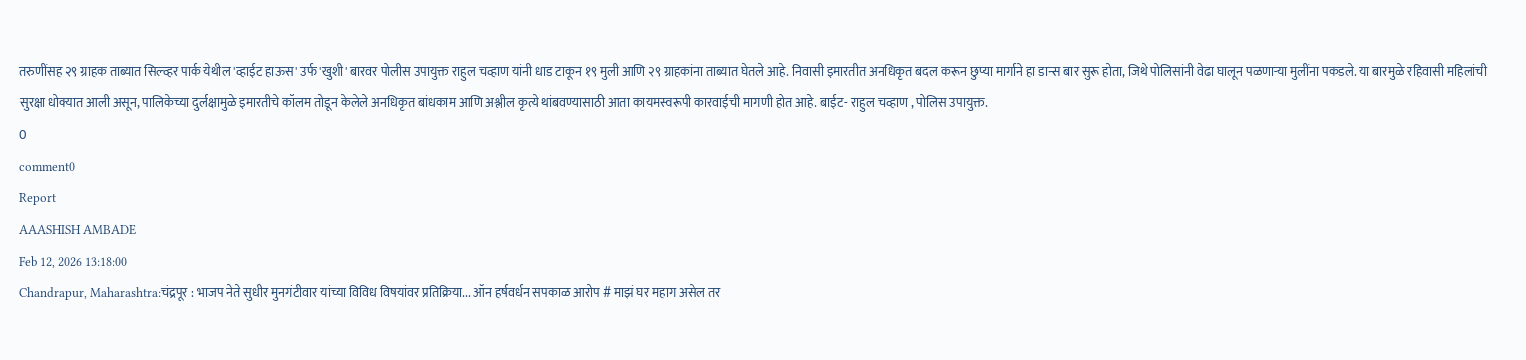तरुणींसह २९ ग्राहक ताब्यात सिल्व्हर पार्क येथील 'व्हाईट हाऊस' उर्फ 'खुशी' बारवर पोलीस उपायुक्त राहुल चव्हाण यांनी धाड टाकून १९ मुली आणि २९ ग्राहकांना ताब्यात घेतले आहे. निवासी इमारतीत अनधिकृत बदल करून छुप्या मार्गाने हा डान्स बार सुरू होता, जिथे पोलिसांनी वेढा घालून पळणाऱ्या मुलींना पकडले. या बारमुळे रहिवासी महिलांची सुरक्षा धोक्यात आली असून, पालिकेच्या दुर्लक्षामुळे इमारतीचे कॉलम तोडून केलेले अनधिकृत बांधकाम आणि अश्लील कृत्ये थांबवण्यासाठी आता कायमस्वरूपी कारवाईची मागणी होत आहे. बाईट- राहुल चव्हाण , पोलिस उपायुक्त.
0
comment0
Report
AAASHISH AMBADE
Feb 12, 2026 13:18:00
Chandrapur, Maharashtra:चंद्रपूर : भाजप नेते सुधीर मुनगंटीवार यांच्या विविध विषयांवर प्रतिक्रिया... ऑन हर्षवर्धन सपकाळ आरोप # माझं घर महाग असेल तर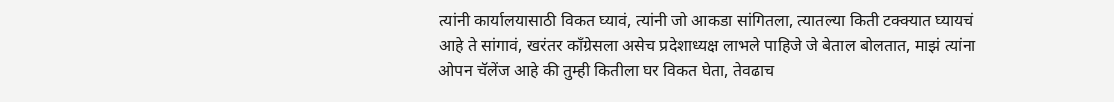त्यांनी कार्यालयासाठी विकत घ्यावं, त्यांनी जो आकडा सांगितला, त्यातल्या किती टक्क्यात घ्यायचं आहे ते सांगावं, खरंतर काँग्रेसला असेच प्रदेशाध्यक्ष लाभले पाहिजे जे बेताल बोलतात, माझं त्यांना ओपन चॅलेंज आहे की तुम्ही कितीला घर विकत घेता, तेवढाच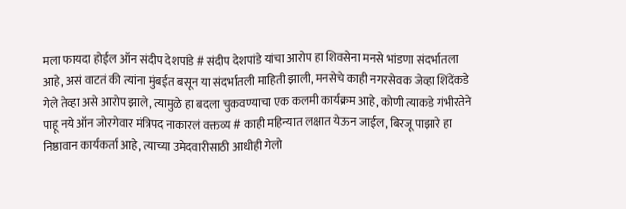मला फायदा होईल ऑन संदीप देशपांडे # संदीप देशपांडे यांचा आरोप हा शिवसेना मनसे भांडणा संदर्भातला आहे, असं वाटतं की त्यांना मुंबईत बसून या संदर्भातली माहिती झाली, मनसेचे काही नगरसेवक जेव्हा शिंदेंकडे गेले तेव्हा असे आरोप झाले, त्यामुळे हा बदला चुकवण्याचा एक कलमी कार्यक्रम आहे, कोणी त्याकडे गंभीरतेने पाहू नये ऑन जोरगेवार मंत्रिपद नाकारलं वक्तव्य # काही महिन्यात लक्षात येऊन जाईल, बिरजू पाझारे हा निष्ठावान कार्यकर्ता आहे, त्याच्या उमेदवारीसाठी आधीही गेलो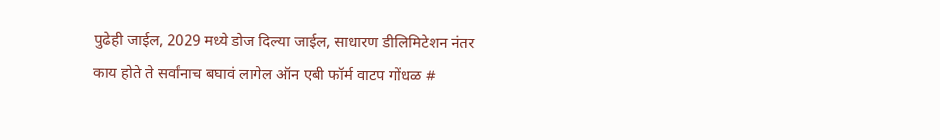पुढेही जाईल, 2029 मध्ये डोज दिल्या जाईल, साधारण डीलिमिटेशन नंतर काय होते ते सर्वांनाच बघावं लागेल ऑन एबी फॉर्म वाटप गोंधळ #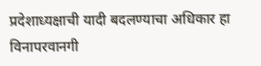प्रदेशाध्यक्षाची यादी बदलण्याचा अधिकार हा विनापरवानगी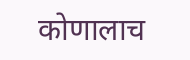कोणालाच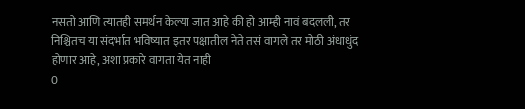नसतो आणि त्यातही समर्थन केल्या जात आहे की हो आम्ही नावं बदलली, तर निश्चितच या संदर्भात भविष्यात इतर पक्षातील नेते तसं वागले तर मोठी अंधाधुंद होणार आहे, अशा प्रकारे वागता येत नाही
0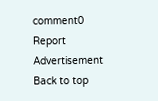comment0
Report
Advertisement
Back to top